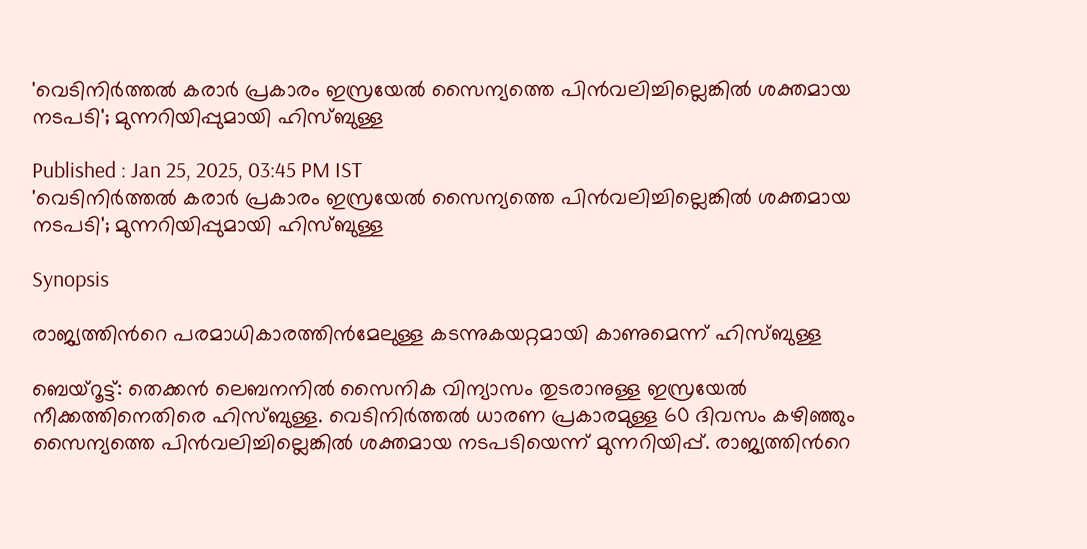'വെടിനിർത്തൽ കരാർ പ്രകാരം ഇസ്രയേൽ സൈന്യത്തെ പിൻവലിച്ചില്ലെങ്കിൽ ശക്തമായ നടപടി'; മുന്നറിയിപ്പുമായി ഹിസ്ബുള്ള

Published : Jan 25, 2025, 03:45 PM IST
'വെടിനിർത്തൽ കരാർ പ്രകാരം ഇസ്രയേൽ സൈന്യത്തെ പിൻവലിച്ചില്ലെങ്കിൽ ശക്തമായ നടപടി'; മുന്നറിയിപ്പുമായി ഹിസ്ബുള്ള

Synopsis

രാജ്യത്തിന്‍റെ പരമാധികാരത്തിൻമേലുള്ള കടന്നുകയറ്റമായി കാണുമെന്ന് ഹിസ്ബുള്ള

ബെയ്റൂട്ട്: തെക്കൻ ലെബനനിൽ സൈനിക വിന്യാസം തുടരാനുള്ള ഇസ്രയേൽ നീക്കത്തിനെതിരെ ഹിസ്ബുള്ള. വെടിനിർത്തൽ ധാരണ പ്രകാരമുള്ള 60 ദിവസം കഴിഞ്ഞും സൈന്യത്തെ പിൻവലിച്ചില്ലെങ്കിൽ ശക്തമായ നടപടിയെന്ന് മുന്നറിയിപ്പ്. രാജ്യത്തിന്‍റെ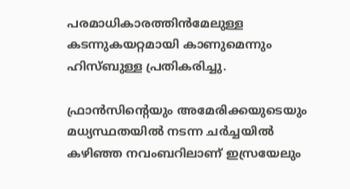പരമാധികാരത്തിൻമേലുള്ള കടന്നുകയറ്റമായി കാണുമെന്നും ഹിസ്ബുള്ള പ്രതികരിച്ചു.

ഫ്രാൻസിന്‍റെയും അമേരിക്കയുടെയും മധ്യസ്ഥതയിൽ നടന്ന ചർച്ചയിൽ കഴിഞ്ഞ നവംബറിലാണ് ഇസ്രയേലും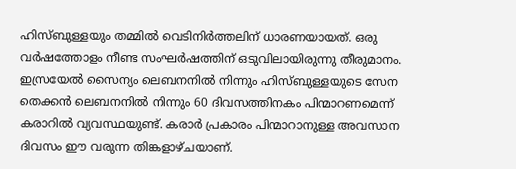ഹിസ്ബുള്ളയും തമ്മിൽ വെടിനിർത്തലിന് ധാരണയായത്. ഒരു വർഷത്തോളം നീണ്ട സംഘർഷത്തിന് ഒടുവിലായിരുന്നു തീരുമാനം. ഇസ്രയേൽ സൈന്യം ലെബനനിൽ നിന്നും ഹിസ്ബുള്ളയുടെ സേന തെക്കൻ ലെബനനിൽ നിന്നും 60 ദിവസത്തിനകം പിന്മാറണമെന്ന് കരാറിൽ വ്യവസ്ഥയുണ്ട്. കരാർ പ്രകാരം പിന്മാറാനുള്ള അവസാന ദിവസം ഈ വരുന്ന തിങ്കളാഴ്ചയാണ്.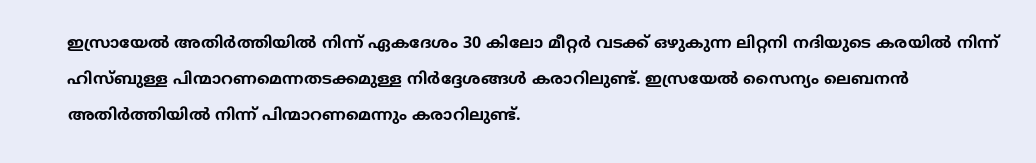ഇസ്രായേൽ അതിർത്തിയിൽ നിന്ന് ഏകദേശം 30 കിലോ മീറ്റർ വടക്ക് ഒഴുകുന്ന ലിറ്റനി നദിയുടെ കരയിൽ നിന്ന് ഹിസ്ബുള്ള പിന്മാറണമെന്നതടക്കമുള്ള നിർദ്ദേശങ്ങൾ കരാറിലുണ്ട്. ഇസ്രയേൽ സൈന്യം ലെബനൻ അതിർത്തിയിൽ നിന്ന് പിന്മാറണമെന്നും കരാറിലുണ്ട്.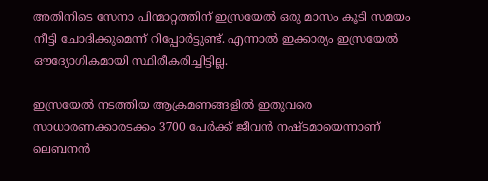അതിനിടെ സേനാ പിന്മാറ്റത്തിന് ഇസ്രയേൽ ഒരു മാസം കൂടി സമയം നീട്ടി ചോദിക്കുമെന്ന് റിപ്പോർട്ടുണ്ട്. എന്നാൽ ഇക്കാര്യം ഇസ്രയേൽ ഔദ്യോഗികമായി സ്ഥിരീകരിച്ചിട്ടില്ല.

ഇസ്രയേൽ നടത്തിയ ആക്രമണങ്ങളിൽ ഇതുവരെ സാധാരണക്കാരടക്കം 3700 പേര്‍ക്ക് ജീവൻ നഷ്ടമായെന്നാണ് ലെബനൻ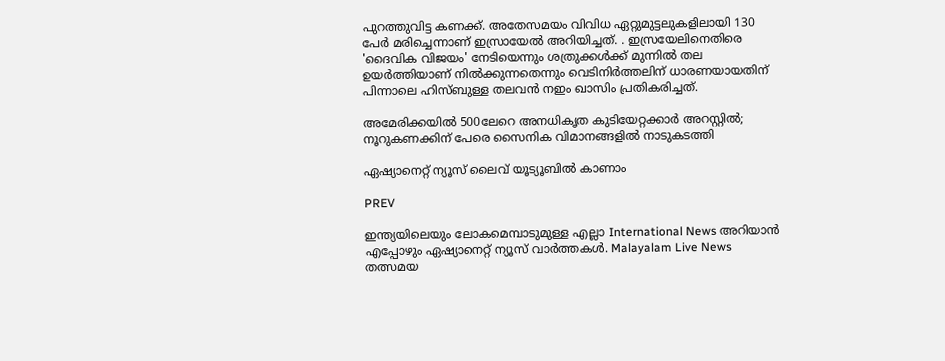പുറത്തുവിട്ട കണക്ക്. അതേസമയം വിവിധ ഏറ്റുമുട്ടലുകളിലായി 130 പേര്‍ മരിച്ചെന്നാണ് ഇസ്രായേൽ അറിയിച്ചത്. . ഇസ്രയേലിനെതിരെ 'ദൈവിക വിജയം' നേടിയെന്നും ശത്രുക്കൾക്ക് മുന്നിൽ തല ഉയർത്തിയാണ് നിൽക്കുന്നതെന്നും വെടിനിർത്തലിന് ധാരണയായതിന് പിന്നാലെ ഹിസ്ബുള്ള തലവൻ നഇം ഖാസിം പ്രതികരിച്ചത്.

അമേരിക്കയിൽ 500ലേറെ അനധികൃത കുടിയേറ്റക്കാർ അറസ്റ്റിൽ; നൂറുകണക്കിന് പേരെ സൈനിക വിമാനങ്ങളിൽ നാടുകടത്തി

ഏഷ്യാനെറ്റ് ന്യൂസ് ലൈവ് യൂട്യൂബിൽ കാണാം

PREV

ഇന്ത്യയിലെയും ലോകമെമ്പാടുമുള്ള എല്ലാ International News അറിയാൻ എപ്പോഴും ഏഷ്യാനെറ്റ് ന്യൂസ് വാർത്തകൾ. Malayalam Live News  തത്സമയ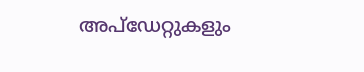അപ്‌ഡേറ്റുകളും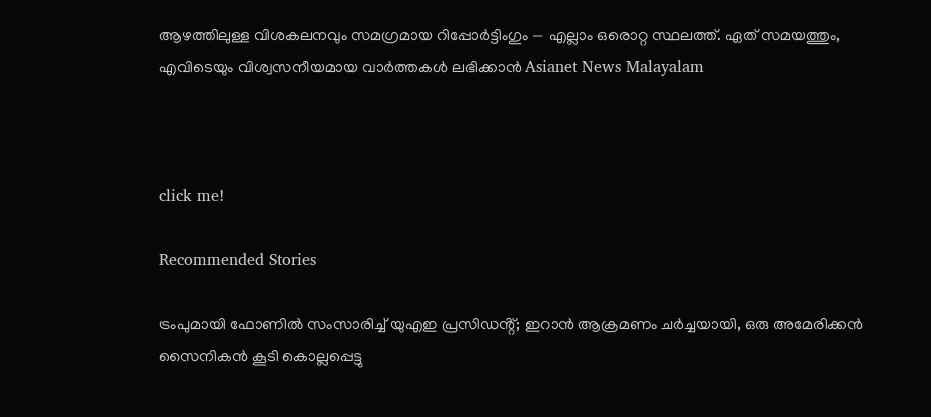ആഴത്തിലുള്ള വിശകലനവും സമഗ്രമായ റിപ്പോർട്ടിംഗും — എല്ലാം ഒരൊറ്റ സ്ഥലത്ത്. ഏത് സമയത്തും, എവിടെയും വിശ്വസനീയമായ വാർത്തകൾ ലഭിക്കാൻ Asianet News Malayalam



click me!

Recommended Stories

ട്രംപുമായി ഫോണിൽ സംസാരിച്ച് യുഎഇ പ്രസിഡൻ്റ്; ഇറാൻ ആക്രമണം ചർച്ചയായി, ഒരു അമേരിക്കൻ സൈനികൻ കൂടി കൊല്ലപ്പെട്ടു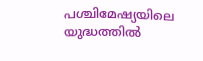പശ്ചിമേഷ്യയിലെ യുദ്ധത്തിൽ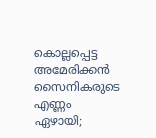കൊല്ലപ്പെട്ട അമേരിക്കൻ സൈനികരുടെ എണ്ണം ഏഴായി;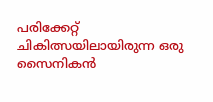പരിക്കേറ്റ് ചികിത്സയിലായിരുന്ന ഒരു സൈനികൻ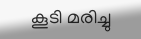കൂടി മരിച്ചു